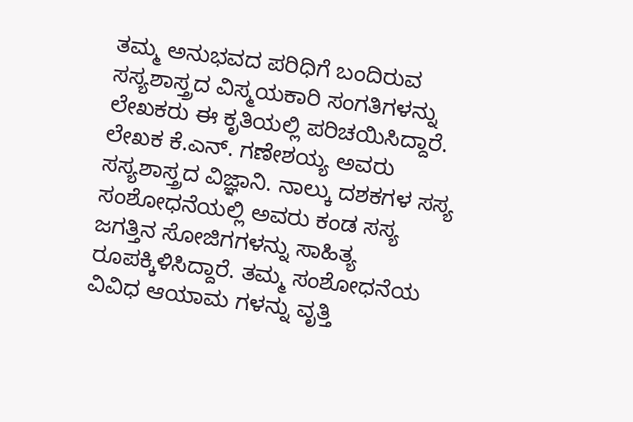ತಮ್ಮ ಅನುಭವದ ಪರಿಧಿಗೆ ಬಂದಿರುವ ಸಸ್ಯಶಾಸ್ತ್ರದ ವಿಸ್ಮಯಕಾರಿ ಸಂಗತಿಗಳನ್ನು ಲೇಖಕರು ಈ ಕೃತಿಯಲ್ಲಿ ಪರಿಚಯಿಸಿದ್ದಾರೆ. ಲೇಖಕ ಕೆ.ಎನ್. ಗಣೇಶಯ್ಯ ಅವರು ಸಸ್ಯಶಾಸ್ತ್ರದ ವಿಜ್ಞಾನಿ. ನಾಲ್ಕು ದಶಕಗಳ ಸಸ್ಯ ಸಂಶೋಧನೆಯಲ್ಲಿ ಅವರು ಕಂಡ ಸಸ್ಯ ಜಗತ್ತಿನ ಸೋಜಿಗಗಳನ್ನು ಸಾಹಿತ್ಯ ರೂಪಕ್ಕಿಳಿಸಿದ್ದಾರೆ. ತಮ್ಮ ಸಂಶೋಧನೆಯ ವಿವಿಧ ಆಯಾಮ ಗಳನ್ನು ವೃತ್ತಿ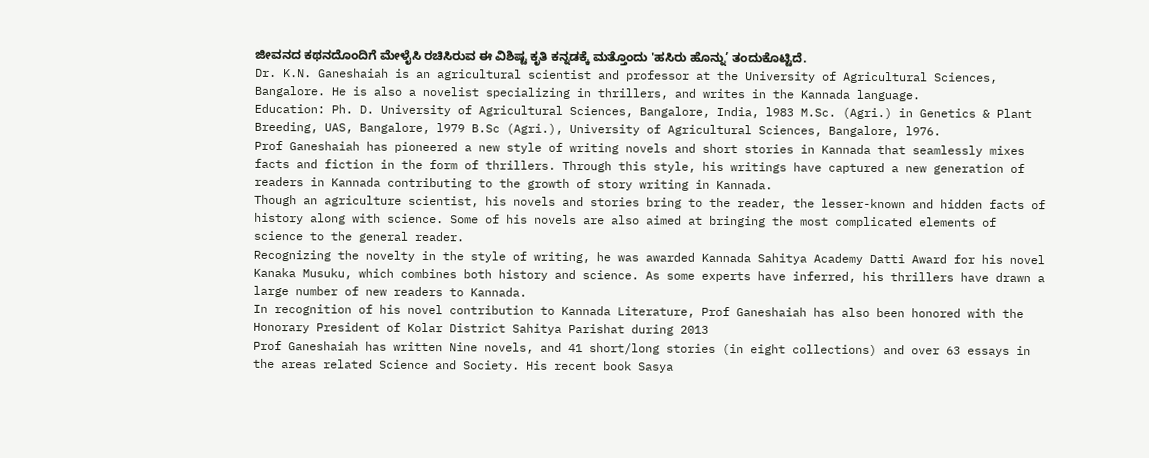ಜೀವನದ ಕಥನದೊಂದಿಗೆ ಮೇಳೈಸಿ ರಚಿಸಿರುವ ಈ ವಿಶಿಷ್ಟ ಕೃತಿ ಕನ್ನಡಕ್ಕೆ ಮತ್ತೊಂದು 'ಹಸಿರು ಹೊನ್ನು’ ತಂದುಕೊಟ್ಟಿದೆ.
Dr. K.N. Ganeshaiah is an agricultural scientist and professor at the University of Agricultural Sciences, Bangalore. He is also a novelist specializing in thrillers, and writes in the Kannada language.
Education: Ph. D. University of Agricultural Sciences, Bangalore, India, l983 M.Sc. (Agri.) in Genetics & Plant Breeding, UAS, Bangalore, l979 B.Sc (Agri.), University of Agricultural Sciences, Bangalore, l976.
Prof Ganeshaiah has pioneered a new style of writing novels and short stories in Kannada that seamlessly mixes facts and fiction in the form of thrillers. Through this style, his writings have captured a new generation of readers in Kannada contributing to the growth of story writing in Kannada.
Though an agriculture scientist, his novels and stories bring to the reader, the lesser-known and hidden facts of history along with science. Some of his novels are also aimed at bringing the most complicated elements of science to the general reader.
Recognizing the novelty in the style of writing, he was awarded Kannada Sahitya Academy Datti Award for his novel Kanaka Musuku, which combines both history and science. As some experts have inferred, his thrillers have drawn a large number of new readers to Kannada.
In recognition of his novel contribution to Kannada Literature, Prof Ganeshaiah has also been honored with the Honorary President of Kolar District Sahitya Parishat during 2013
Prof Ganeshaiah has written Nine novels, and 41 short/long stories (in eight collections) and over 63 essays in the areas related Science and Society. His recent book Sasya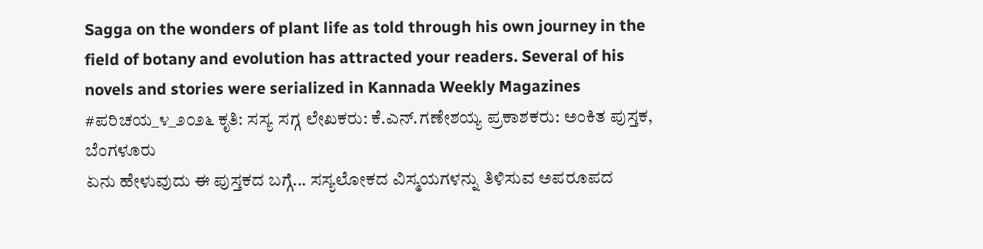Sagga on the wonders of plant life as told through his own journey in the field of botany and evolution has attracted your readers. Several of his novels and stories were serialized in Kannada Weekly Magazines
#ಪರಿಚಯ_೪_೨೦೨೬ ಕೃತಿ: ಸಸ್ಯ ಸಗ್ಗ ಲೇಖಕರು: ಕೆ.ಎನ್.ಗಣೇಶಯ್ಯ ಪ್ರಕಾಶಕರು: ಅಂಕಿತ ಪುಸ್ತಕ, ಬೆಂಗಳೂರು
ಏನು ಹೇಳುವುದು ಈ ಪುಸ್ತಕದ ಬಗ್ಗೆ... ಸಸ್ಯಲೋಕದ ವಿಸ್ಮಯಗಳನ್ನು ತಿಳಿಸುವ ಅಪರೂಪದ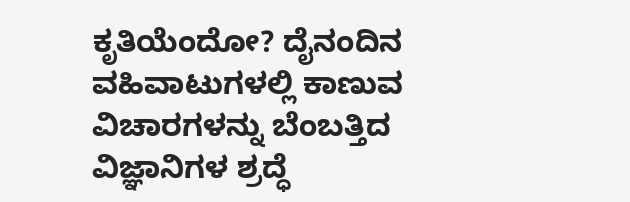ಕೃತಿಯೆಂದೋ? ದೈನಂದಿನ ವಹಿವಾಟುಗಳಲ್ಲಿ ಕಾಣುವ ವಿಚಾರಗಳನ್ನು ಬೆಂಬತ್ತಿದ ವಿಜ್ಞಾನಿಗಳ ಶ್ರದ್ಧೆ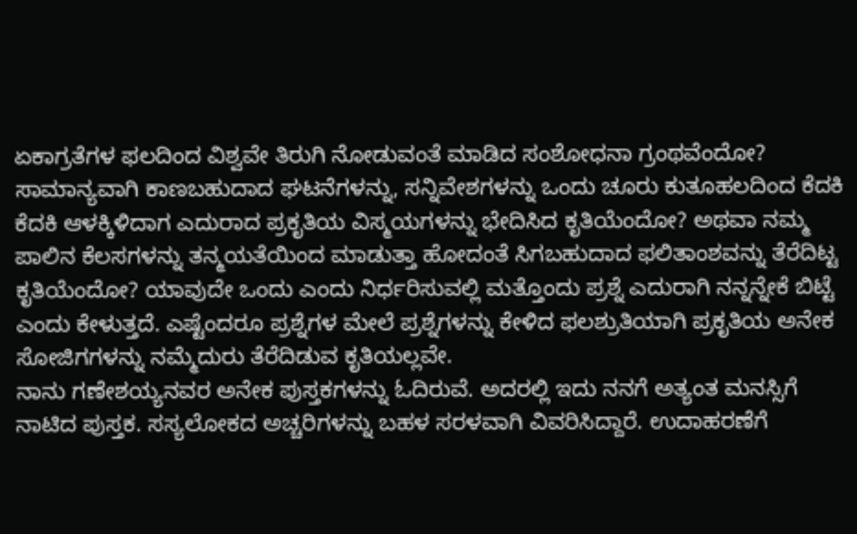ಏಕಾಗ್ರತೆಗಳ ಫಲದಿಂದ ವಿಶ್ವವೇ ತಿರುಗಿ ನೋಡುವಂತೆ ಮಾಡಿದ ಸಂಶೋಧನಾ ಗ್ರಂಥವೆಂದೋ? ಸಾಮಾನ್ಯವಾಗಿ ಕಾಣಬಹುದಾದ ಘಟನೆಗಳನ್ನು, ಸನ್ನಿವೇಶಗಳನ್ನು ಒಂದು ಚೂರು ಕುತೂಹಲದಿಂದ ಕೆದಕಿ ಕೆದಕಿ ಆಳಕ್ಕಿಳಿದಾಗ ಎದುರಾದ ಪ್ರಕೃತಿಯ ವಿಸ್ಮಯಗಳನ್ನು ಭೇದಿಸಿದ ಕೃತಿಯೆಂದೋ? ಅಥವಾ ನಮ್ಮ ಪಾಲಿನ ಕೆಲಸಗಳನ್ನು ತನ್ಮಯತೆಯಿಂದ ಮಾಡುತ್ತಾ ಹೋದಂತೆ ಸಿಗಬಹುದಾದ ಫಲಿತಾಂಶವನ್ನು ತೆರೆದಿಟ್ಟ ಕೃತಿಯೆಂದೋ? ಯಾವುದೇ ಒಂದು ಎಂದು ನಿರ್ಧರಿಸುವಲ್ಲಿ ಮತ್ತೊಂದು ಪ್ರಶ್ನೆ ಎದುರಾಗಿ ನನ್ನನ್ನೇಕೆ ಬಿಟ್ಟೆ ಎಂದು ಕೇಳುತ್ತದೆ. ಎಷ್ಟೆಂದರೂ ಪ್ರಶ್ನೆಗಳ ಮೇಲೆ ಪ್ರಶ್ನೆಗಳನ್ನು ಕೇಳಿದ ಫಲಶ್ರುತಿಯಾಗಿ ಪ್ರಕೃತಿಯ ಅನೇಕ ಸೋಜಿಗಗಳನ್ನು ನಮ್ಮೆದುರು ತೆರೆದಿಡುವ ಕೃತಿಯಲ್ಲವೇ.
ನಾನು ಗಣೇಶಯ್ಯನವರ ಅನೇಕ ಪುಸ್ತಕಗಳನ್ನು ಓದಿರುವೆ. ಅದರಲ್ಲಿ ಇದು ನನಗೆ ಅತ್ಯಂತ ಮನಸ್ಸಿಗೆ ನಾಟಿದ ಪುಸ್ತಕ. ಸಸ್ಯಲೋಕದ ಅಚ್ಚರಿಗಳನ್ನು ಬಹಳ ಸರಳವಾಗಿ ವಿವರಿಸಿದ್ದಾರೆ. ಉದಾಹರಣೆಗೆ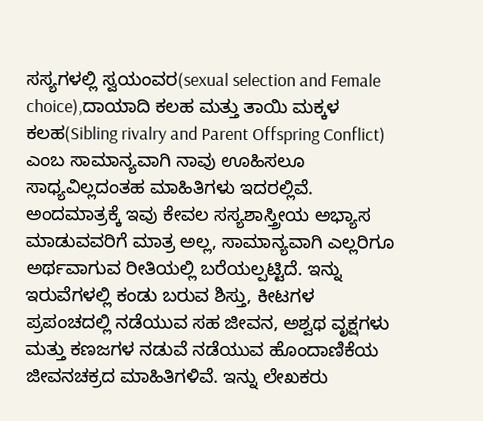ಸಸ್ಯಗಳಲ್ಲಿ ಸ್ವಯಂವರ(sexual selection and Female choice),ದಾಯಾದಿ ಕಲಹ ಮತ್ತು ತಾಯಿ ಮಕ್ಕಳ ಕಲಹ(Sibling rivalry and Parent Offspring Conflict) ಎಂಬ ಸಾಮಾನ್ಯವಾಗಿ ನಾವು ಊಹಿಸಲೂ ಸಾಧ್ಯವಿಲ್ಲದಂತಹ ಮಾಹಿತಿಗಳು ಇದರಲ್ಲಿವೆ. ಅಂದಮಾತ್ರಕ್ಕೆ ಇವು ಕೇವಲ ಸಸ್ಯಶಾಸ್ತ್ರೀಯ ಅಭ್ಯಾಸ ಮಾಡುವವರಿಗೆ ಮಾತ್ರ ಅಲ್ಲ, ಸಾಮಾನ್ಯವಾಗಿ ಎಲ್ಲರಿಗೂ ಅರ್ಥವಾಗುವ ರೀತಿಯಲ್ಲಿ ಬರೆಯಲ್ಪಟ್ಟಿದೆ. ಇನ್ನು ಇರುವೆಗಳಲ್ಲಿ ಕಂಡು ಬರುವ ಶಿಸ್ತು, ಕೀಟಗಳ ಪ್ರಪಂಚದಲ್ಲಿ ನಡೆಯುವ ಸಹ ಜೀವನ, ಅಶ್ವಥ ವೃಕ್ಷಗಳು ಮತ್ತು ಕಣಜಗಳ ನಡುವೆ ನಡೆಯುವ ಹೊಂದಾಣಿಕೆಯ ಜೀವನಚಕ್ರದ ಮಾಹಿತಿಗಳಿವೆ. ಇನ್ನು ಲೇಖಕರು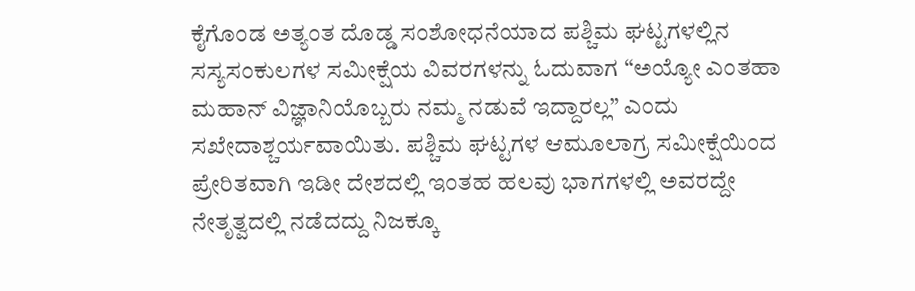ಕೈಗೊಂಡ ಅತ್ಯಂತ ದೊಡ್ಡ ಸಂಶೋಧನೆಯಾದ ಪಶ್ಚಿಮ ಘಟ್ಟಗಳಲ್ಲಿನ ಸಸ್ಯಸಂಕುಲಗಳ ಸಮೀಕ್ಷೆಯ ವಿವರಗಳನ್ನು ಓದುವಾಗ “ಅಯ್ಯೋ ಎಂತಹಾ ಮಹಾನ್ ವಿಜ್ಞಾನಿಯೊಬ್ಬರು ನಮ್ಮ ನಡುವೆ ಇದ್ದಾರಲ್ಲ” ಎಂದು ಸಖೇದಾಶ್ಚರ್ಯವಾಯಿತು. ಪಶ್ಚಿಮ ಘಟ್ಟಗಳ ಆಮೂಲಾಗ್ರ ಸಮೀಕ್ಷೆಯಿಂದ ಪ್ರೇರಿತವಾಗಿ ಇಡೀ ದೇಶದಲ್ಲಿ ಇಂತಹ ಹಲವು ಭಾಗಗಳಲ್ಲಿ ಅವರದ್ದೇ ನೇತೃತ್ವದಲ್ಲಿ ನಡೆದದ್ದು ನಿಜಕ್ಕೂ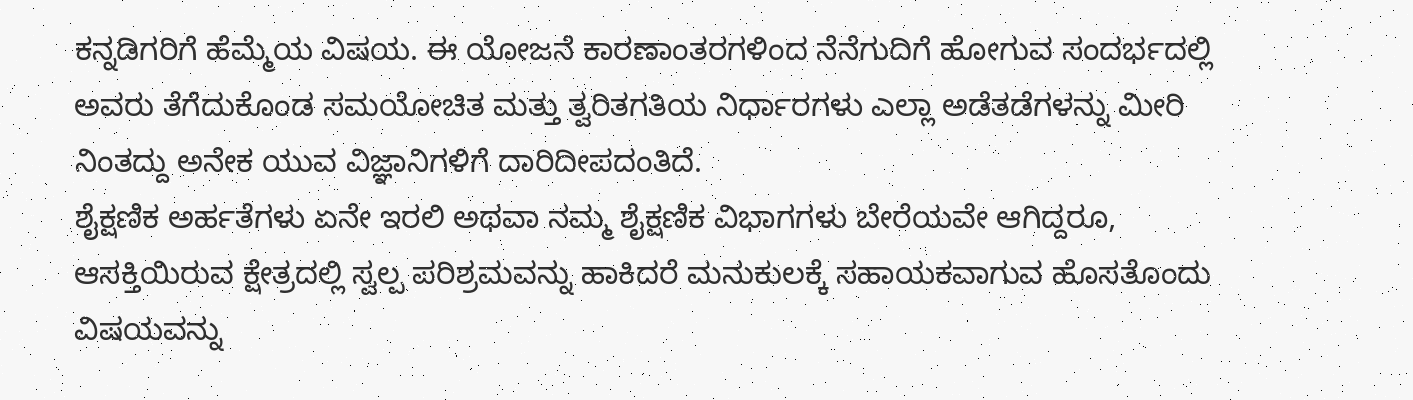ಕನ್ನಡಿಗರಿಗೆ ಹೆಮ್ಮೆಯ ವಿಷಯ. ಈ ಯೋಜನೆ ಕಾರಣಾಂತರಗಳಿಂದ ನೆನೆಗುದಿಗೆ ಹೋಗುವ ಸಂದರ್ಭದಲ್ಲಿ ಅವರು ತೆಗೆದುಕೊಂಡ ಸಮಯೋಚಿತ ಮತ್ತು ತ್ವರಿತಗತಿಯ ನಿರ್ಧಾರಗಳು ಎಲ್ಲಾ ಅಡೆತಡೆಗಳನ್ನು ಮೀರಿ ನಿಂತದ್ದು ಅನೇಕ ಯುವ ವಿಜ್ಞಾನಿಗಳಿಗೆ ದಾರಿದೀಪದಂತಿದೆ.
ಶೈಕ್ಷಣಿಕ ಅರ್ಹತೆಗಳು ಏನೇ ಇರಲಿ ಅಥವಾ ನಮ್ಮ ಶೈಕ್ಷಣಿಕ ವಿಭಾಗಗಳು ಬೇರೆಯವೇ ಆಗಿದ್ದರೂ, ಆಸಕ್ತಿಯಿರುವ ಕ್ಷೇತ್ರದಲ್ಲಿ ಸ್ವಲ್ಪ ಪರಿಶ್ರಮವನ್ನು ಹಾಕಿದರೆ ಮನುಕುಲಕ್ಕೆ ಸಹಾಯಕವಾಗುವ ಹೊಸತೊಂದು ವಿಷಯವನ್ನು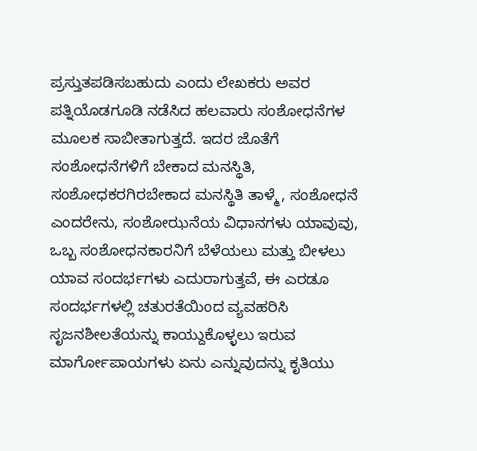ಪ್ರಸ್ತುತಪಡಿಸಬಹುದು ಎಂದು ಲೇಖಕರು ಅವರ ಪತ್ನಿಯೊಡಗೂಡಿ ನಡೆಸಿದ ಹಲವಾರು ಸಂಶೋಧನೆಗಳ ಮೂಲಕ ಸಾಬೀತಾಗುತ್ತದೆ. ಇದರ ಜೊತೆಗೆ ಸಂಶೋಧನೆಗಳಿಗೆ ಬೇಕಾದ ಮನಸ್ಥಿತಿ, ಸಂಶೋಧಕರಗಿರಬೇಕಾದ ಮನಸ್ಥಿತಿ ತಾಳ್ಮೆ, ಸಂಶೋಧನೆ ಎಂದರೇನು, ಸಂಶೋಝನೆಯ ವಿಧಾನಗಳು ಯಾವುವು, ಒಬ್ಬ ಸಂಶೋಧನಕಾರನಿಗೆ ಬೆಳೆಯಲು ಮತ್ತು ಬೀಳಲು ಯಾವ ಸಂದರ್ಭಗಳು ಎದುರಾಗುತ್ತವೆ, ಈ ಎರಡೂ ಸಂದರ್ಭಗಳಲ್ಲಿ ಚತುರತೆಯಿಂದ ವ್ಯವಹರಿಸಿ ಸೃಜನಶೀಲತೆಯನ್ನು ಕಾಯ್ದುಕೊಳ್ಳಲು ಇರುವ ಮಾರ್ಗೋಪಾಯಗಳು ಏನು ಎನ್ನುವುದನ್ನು ಕೃತಿಯು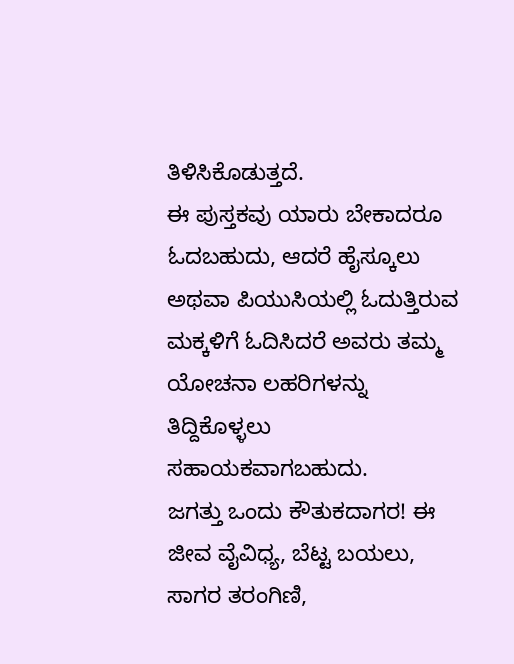ತಿಳಿಸಿಕೊಡುತ್ತದೆ.
ಈ ಪುಸ್ತಕವು ಯಾರು ಬೇಕಾದರೂ ಓದಬಹುದು, ಆದರೆ ಹೈಸ್ಕೂಲು ಅಥವಾ ಪಿಯುಸಿಯಲ್ಲಿ ಓದುತ್ತಿರುವ ಮಕ್ಕಳಿಗೆ ಓದಿಸಿದರೆ ಅವರು ತಮ್ಮ ಯೋಚನಾ ಲಹರಿಗಳನ್ನು ತಿದ್ದಿಕೊಳ್ಳಲು ಸಹಾಯಕವಾಗಬಹುದು.
ಜಗತ್ತು ಒಂದು ಕೌತುಕದಾಗರ! ಈ ಜೀವ ವೈವಿಧ್ಯ, ಬೆಟ್ಟ ಬಯಲು, ಸಾಗರ ತರಂಗಿಣಿ,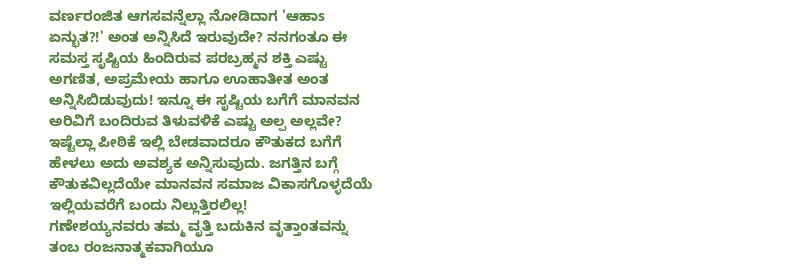ವರ್ಣರಂಜಿತ ಆಗಸವನ್ನೆಲ್ಲಾ ನೋಡಿದಾಗ 'ಆಹಾs ಏನ್ಭುತ?!' ಅಂತ ಅನ್ನಿಸಿದೆ ಇರುವುದೇ? ನನಗಂತೂ ಈ ಸಮಸ್ತ ಸೃಷ್ಟಿಯ ಹಿಂದಿರುವ ಪರಬ್ರಹ್ಮನ ಶಕ್ತಿ ಎಷ್ಟು ಅಗಣಿತ, ಅಪ್ರಮೇಯ ಹಾಗೂ ಊಹಾತೀತ ಅಂತ ಅನ್ನಿಸಿಬಿಡುವುದು! ಇನ್ನೂ ಈ ಸೃಷ್ಟಿಯ ಬಗೆಗೆ ಮಾನವನ ಅರಿವಿಗೆ ಬಂದಿರುವ ತಿಳುವಳಿಕೆ ಎಷ್ಟು ಅಲ್ಪ ಅಲ್ಲವೇ? ಇಷ್ಟೆಲ್ಲಾ ಪೀಠಿಕೆ ಇಲ್ಲಿ ಬೇಡವಾದರೂ ಕೌತುಕದ ಬಗೆಗೆ ಹೇಳಲು ಅದು ಅವಶ್ಯಕ ಅನ್ನಿಸುವುದು. ಜಗತ್ತಿನ ಬಗ್ಗೆ ಕೌತುಕವಿಲ್ಲದೆಯೇ ಮಾನವನ ಸಮಾಜ ವಿಕಾಸಗೊಳ್ಳದೆಯೆ ಇಲ್ಲಿಯವರೆಗೆ ಬಂದು ನಿಲ್ಲುತ್ತಿರಲಿಲ್ಲ!
ಗಣೇಶಯ್ಯನವರು ತಮ್ಮ ವೃತ್ತಿ ಬದುಕಿನ ವೃತ್ತಾಂತವನ್ನು ತಂಬ ರಂಜನಾತ್ಮಕವಾಗಿಯೂ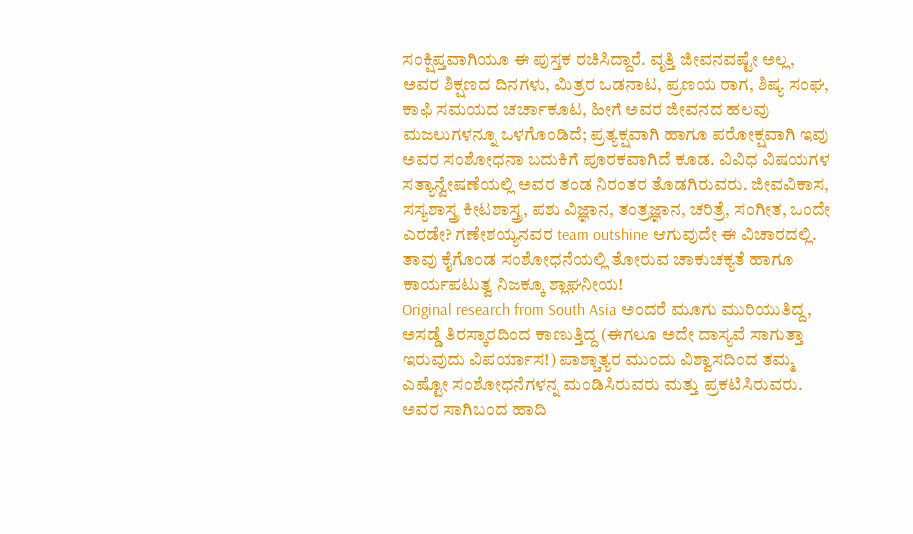ಸಂಕ್ಷಿಪ್ತವಾಗಿಯೂ ಈ ಪುಸ್ತಕ ರಚಿಸಿದ್ದಾರೆ. ವೃತ್ತಿ ಜೀವನವಷ್ಟೇ ಅಲ್ಲ, ಅವರ ಶಿಕ್ಷಣದ ದಿನಗಳು, ಮಿತ್ರರ ಒಡನಾಟ, ಪ್ರಣಯ ರಾಗ, ಶಿಷ್ಯ ಸಂಘ, ಕಾಫಿ ಸಮಯದ ಚರ್ಚಾಕೂಟ, ಹೀಗೆ ಅವರ ಜೀವನದ ಹಲವು ಮಜಲುಗಳನ್ನೂ ಒಳಗೊಂಡಿದೆ; ಪ್ರತ್ಯಕ್ಷವಾಗಿ ಹಾಗೂ ಪರೋಕ್ಷವಾಗಿ ಇವು ಅವರ ಸಂಶೋಧನಾ ಬದುಕಿಗೆ ಪೂರಕವಾಗಿದೆ ಕೂಡ. ವಿವಿಧ ವಿಷಯಗಳ ಸತ್ಯಾನ್ವೇಷಣೆಯಲ್ಲಿ ಅವರ ತಂಡ ನಿರಂತರ ತೊಡಗಿರುವರು. ಜೀವವಿಕಾಸ, ಸಸ್ಯಶಾಸ್ತ್ರ ಕೀಟಶಾಸ್ತ್ರ, ಪಶು ವಿಜ್ಞಾನ, ತಂತ್ರಜ್ಞಾನ, ಚರಿತ್ರೆ, ಸಂಗೀತ, ಒಂದೇ ಎರಡೇ? ಗಣೇಶಯ್ಯನವರ team outshine ಆಗುವುದೇ ಈ ವಿಚಾರದಲ್ಲಿ. ತಾವು ಕೈಗೊಂಡ ಸಂಶೋಧನೆಯಲ್ಲಿ ತೋರುವ ಚಾಕುಚಕ್ಯತೆ ಹಾಗೂ ಕಾರ್ಯಪಟುತ್ವ ನಿಜಕ್ಕೂ ಶ್ಲಾಘನೀಯ!
Original research from South Asia ಅಂದರೆ ಮೂಗು ಮುರಿಯುತಿದ್ದ, ಅಸಡ್ಡೆ ತಿರಸ್ಕಾರದಿಂದ ಕಾಣುತ್ತಿದ್ದ (ಈಗಲೂ ಅದೇ ದಾಸ್ಯವೆ ಸಾಗುತ್ತಾ ಇರುವುದು ವಿಪರ್ಯಾಸ!) ಪಾಶ್ಚಾತ್ಯರ ಮುಂದು ವಿಶ್ವಾಸದಿಂದ ತಮ್ಮ ಎಷ್ಟೋ ಸಂಶೋಧನೆಗಳನ್ನ ಮಂಡಿಸಿರುವರು ಮತ್ತು ಪ್ರಕಟಿಸಿರುವರು. ಅವರ ಸಾಗಿಬಂದ ಹಾದಿ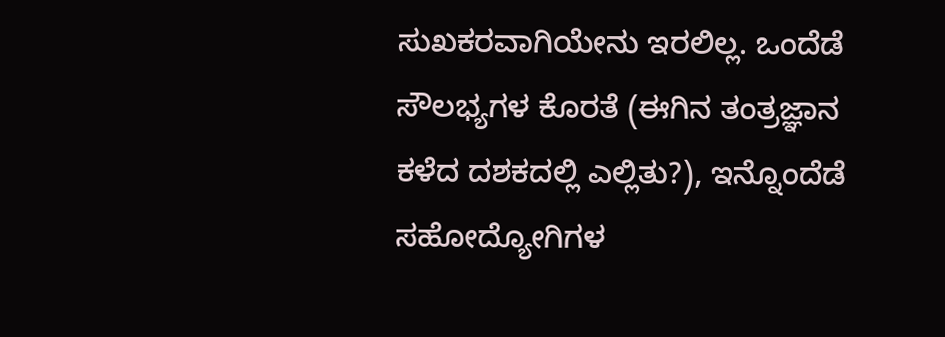ಸುಖಕರವಾಗಿಯೇನು ಇರಲಿಲ್ಲ. ಒಂದೆಡೆ ಸೌಲಭ್ಯಗಳ ಕೊರತೆ (ಈಗಿನ ತಂತ್ರಜ್ಞಾನ ಕಳೆದ ದಶಕದಲ್ಲಿ ಎಲ್ಲಿತು?), ಇನ್ನೊಂದೆಡೆ ಸಹೋದ್ಯೋಗಿಗಳ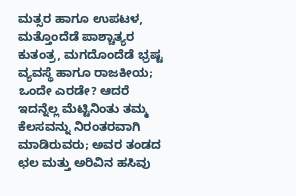ಮತ್ಸರ ಹಾಗೂ ಉಪಟಳ, ಮತ್ತೊಂದೆಡೆ ಪಾಶ್ಚಾತ್ಯರ ಕುತಂತ್ರ, ಮಗದೊಂದೆಡೆ ಭ್ರಷ್ಟ ವ್ಯವಸ್ಥೆ ಹಾಗೂ ರಾಜಕೀಯ; ಒಂದೇ ಎರಡೇ? ಆದರೆ ಇದನ್ನೆಲ್ಲ ಮೆಟ್ಟಿನಿಂತು ತಮ್ಮ ಕೆಲಸವನ್ನು ನಿರಂತರವಾಗಿ ಮಾಡಿರುವರು; ಅವರ ತಂಡದ ಛಲ ಮತ್ತು ಅರಿವಿನ ಹಸಿವು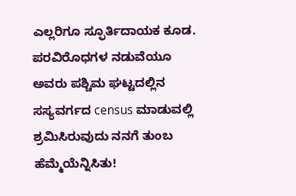ಎಲ್ಲರಿಗೂ ಸ್ಫೂರ್ತಿದಾಯಕ ಕೂಡ. ಪರವಿರೊಧಗಳ ನಡುವೆಯೂ ಅವರು ಪಶ್ಚಿಮ ಘಟ್ಟದಲ್ಲಿನ ಸಸ್ಯವರ್ಗದ census ಮಾಡುವಲ್ಲಿ ಶ್ರಮಿಸಿರುವುದು ನನಗೆ ತುಂಬ ಹೆಮ್ಮೆಯೆನ್ನಿಸಿತು!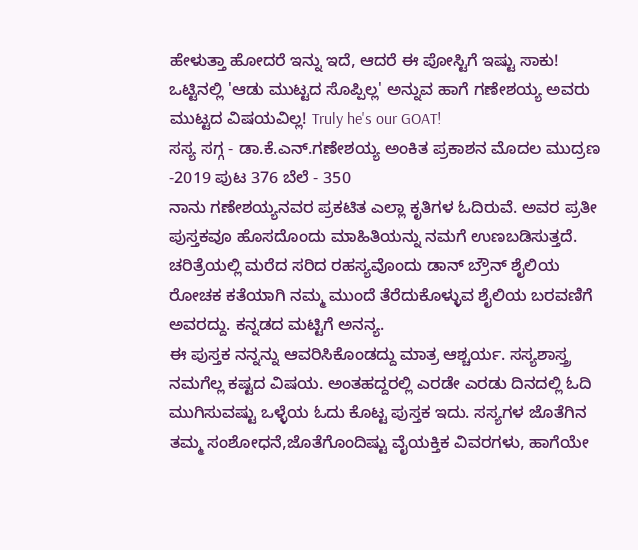ಹೇಳುತ್ತಾ ಹೋದರೆ ಇನ್ನು ಇದೆ, ಆದರೆ ಈ ಪೋಸ್ಟಿಗೆ ಇಷ್ಟು ಸಾಕು! ಒಟ್ಟಿನಲ್ಲಿ 'ಆಡು ಮುಟ್ಟದ ಸೊಪ್ಪಿಲ್ಲ' ಅನ್ನುವ ಹಾಗೆ ಗಣೇಶಯ್ಯ ಅವರು ಮುಟ್ಟದ ವಿಷಯವಿಲ್ಲ! Truly he's our GOAT!
ಸಸ್ಯ ಸಗ್ಗ - ಡಾ.ಕೆ.ಎನ್.ಗಣೇಶಯ್ಯ ಅಂಕಿತ ಪ್ರಕಾಶನ ಮೊದಲ ಮುದ್ರಣ -2019 ಪುಟ 376 ಬೆಲೆ - 350
ನಾನು ಗಣೇಶಯ್ಯನವರ ಪ್ರಕಟಿತ ಎಲ್ಲಾ ಕೃತಿಗಳ ಓದಿರುವೆ. ಅವರ ಪ್ರತೀ ಪುಸ್ತಕವೂ ಹೊಸದೊಂದು ಮಾಹಿತಿಯನ್ನು ನಮಗೆ ಉಣಬಡಿಸುತ್ತದೆ. ಚರಿತ್ರೆಯಲ್ಲಿ ಮರೆದ ಸರಿದ ರಹಸ್ಯವೊಂದು ಡಾನ್ ಬ್ರೌನ್ ಶೈಲಿಯ ರೋಚಕ ಕತೆಯಾಗಿ ನಮ್ಮ ಮುಂದೆ ತೆರೆದುಕೊಳ್ಳುವ ಶೈಲಿಯ ಬರವಣಿಗೆ ಅವರದ್ದು. ಕನ್ನಡದ ಮಟ್ಟಿಗೆ ಅನನ್ಯ.
ಈ ಪುಸ್ತಕ ನನ್ನನ್ನು ಆವರಿಸಿಕೊಂಡದ್ದು ಮಾತ್ರ ಆಶ್ಚರ್ಯ. ಸಸ್ಯಶಾಸ್ತ್ರ ನಮಗೆಲ್ಲ ಕಷ್ಟದ ವಿಷಯ. ಅಂತಹದ್ದರಲ್ಲಿ ಎರಡೇ ಎರಡು ದಿನದಲ್ಲಿ ಓದಿ ಮುಗಿಸುವಷ್ಟು ಒಳ್ಳೆಯ ಓದು ಕೊಟ್ಟ ಪುಸ್ತಕ ಇದು. ಸಸ್ಯಗಳ ಜೊತೆಗಿನ ತಮ್ಮ ಸಂಶೋಧನೆ,ಜೊತೆಗೊಂದಿಷ್ಟು ವೈಯಕ್ತಿಕ ವಿವರಗಳು, ಹಾಗೆಯೇ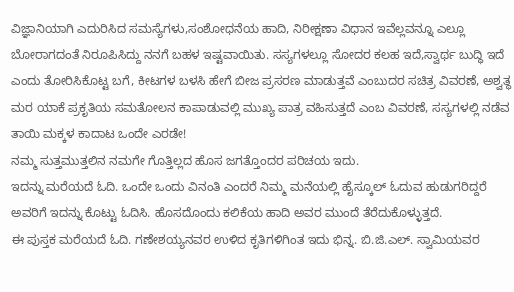ವಿಜ್ಞಾನಿಯಾಗಿ ಎದುರಿಸಿದ ಸಮಸ್ಯೆಗಳು,ಸಂಶೋಧನೆಯ ಹಾದಿ, ನಿರೀಕ್ಷಣಾ ವಿಧಾನ ಇವೆಲ್ಲವನ್ನೂ ಎಲ್ಲೂ ಬೋರಾಗದಂತೆ ನಿರೂಪಿಸಿದ್ದು ನನಗೆ ಬಹಳ ಇಷ್ಟವಾಯಿತು. ಸಸ್ಯಗಳಲ್ಲೂ ಸೋದರ ಕಲಹ ಇದೆ,ಸ್ವಾರ್ಥ ಬುದ್ಧಿ ಇದೆ ಎಂದು ತೋರಿಸಿಕೊಟ್ಟ ಬಗೆ, ಕೀಟಗಳ ಬಳಸಿ ಹೇಗೆ ಬೀಜ ಪ್ರಸರಣ ಮಾಡುತ್ತವೆ ಎಂಬುದರ ಸಚಿತ್ರ ವಿವರಣೆ, ಅಶ್ವತ್ಥ ಮರ ಯಾಕೆ ಪ್ರಕೃತಿಯ ಸಮತೋಲನ ಕಾಪಾಡುವಲ್ಲಿ ಮುಖ್ಯ ಪಾತ್ರ ವಹಿಸುತ್ತದೆ ಎಂಬ ವಿವರಣೆ, ಸಸ್ಯಗಳಲ್ಲಿ ನಡೆವ ತಾಯಿ ಮಕ್ಕಳ ಕಾದಾಟ ಒಂದೇ ಎರಡೇ!
ನಮ್ಮ ಸುತ್ತಮುತ್ತಲಿನ ನಮಗೇ ಗೊತ್ತಿಲ್ಲದ ಹೊಸ ಜಗತ್ತೊಂದರ ಪರಿಚಯ ಇದು.
ಇದನ್ನು ಮರೆಯದೆ ಓದಿ. ಒಂದೇ ಒಂದು ವಿನಂತಿ ಎಂದರೆ ನಿಮ್ಮ ಮನೆಯಲ್ಲಿ ಹೈಸ್ಕೂಲ್ ಓದುವ ಹುಡುಗರಿದ್ದರೆ ಅವರಿಗೆ ಇದನ್ನು ಕೊಟ್ಟು ಓದಿಸಿ. ಹೊಸದೊಂದು ಕಲಿಕೆಯ ಹಾದಿ ಅವರ ಮುಂದೆ ತೆರೆದುಕೊಳ್ಳುತ್ತದೆ.
ಈ ಪುಸ್ತಕ ಮರೆಯದೆ ಓದಿ. ಗಣೇಶಯ್ಯನವರ ಉಳಿದ ಕೃತಿಗಳಿಗಿಂತ ಇದು ಭಿನ್ನ. ಬಿ.ಜಿ.ಎಲ್. ಸ್ವಾಮಿಯವರ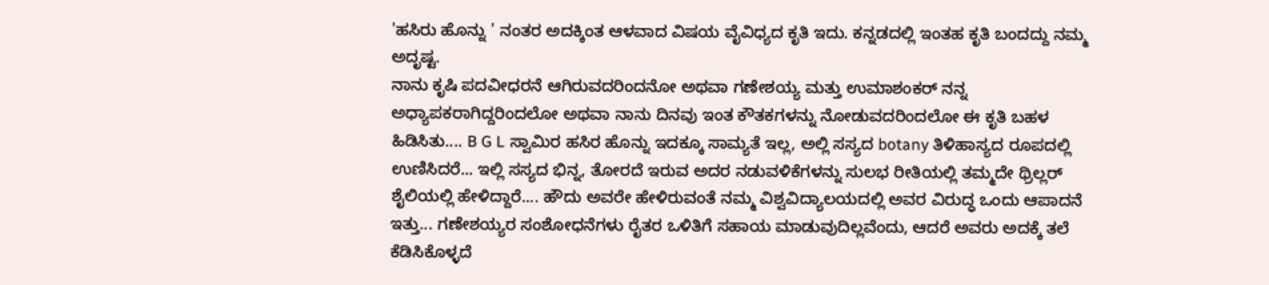'ಹಸಿರು ಹೊನ್ನು ' ನಂತರ ಅದಕ್ಕಿಂತ ಆಳವಾದ ವಿಷಯ ವೈವಿಧ್ಯದ ಕೃತಿ ಇದು. ಕನ್ನಡದಲ್ಲಿ ಇಂತಹ ಕೃತಿ ಬಂದದ್ದು ನಮ್ಮ ಅದೃಷ್ಟ.
ನಾನು ಕೃಷಿ ಪದವೀಧರನೆ ಆಗಿರುವದರಿಂದನೋ ಅಥವಾ ಗಣೇಶಯ್ಯ ಮತ್ತು ಉಮಾಶಂಕರ್ ನನ್ನ ಅಧ್ಯಾಪಕರಾಗಿದ್ದರಿಂದಲೋ ಅಥವಾ ನಾನು ದಿನವು ಇಂತ ಕೌತಕಗಳನ್ನು ನೋಡುವದರಿಂದಲೋ ಈ ಕೃತಿ ಬಹಳ ಹಿಡಿಸಿತು.... B G L ಸ್ವಾಮಿರ ಹಸಿರ ಹೊನ್ನು ಇದಕ್ಕೂ ಸಾಮ್ಯತೆ ಇಲ್ಲ, ಅಲ್ಲಿ ಸಸ್ಯದ botany ತಿಳಿಹಾಸ್ಯದ ರೂಪದಲ್ಲಿ ಉಣಿಸಿದರೆ... ಇಲ್ಲಿ ಸಸ್ಯದ ಭಿನ್ನ, ತೋರದೆ ಇರುವ ಅದರ ನಡುವಳಿಕೆಗಳನ್ನು ಸುಲಭ ರೀತಿಯಲ್ಲಿ ತಮ್ಮದೇ ಥ್ರಿಲ್ಲರ್ ಶೈಲಿಯಲ್ಲಿ ಹೇಳಿದ್ದಾರೆ.... ಹೌದು ಅವರೇ ಹೇಳಿರುವಂತೆ ನಮ್ಮ ವಿಶ್ವವಿದ್ಯಾಲಯದಲ್ಲಿ ಅವರ ವಿರುದ್ಧ ಒಂದು ಆಪಾದನೆ ಇತ್ತು... ಗಣೇಶಯ್ಯರ ಸಂಶೋಧನೆಗಳು ರೈತರ ಒಳಿತಿಗೆ ಸಹಾಯ ಮಾಡುವುದಿಲ್ಲವೆಂದು, ಆದರೆ ಅವರು ಅದಕ್ಕೆ ತಲೆ ಕೆಡಿಸಿಕೊಳ್ಳದೆ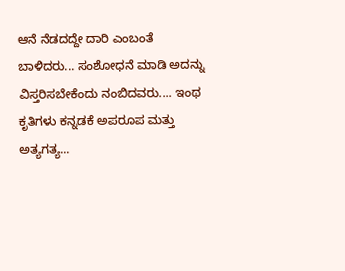ಆನೆ ನೆಡದದ್ದೇ ದಾರಿ ಎಂಬಂತೆ ಬಾಳಿದರು... ಸಂಶೋಧನೆ ಮಾಡಿ ಅದನ್ನು ವಿಸ್ತರಿಸಬೇಕೆಂದು ನಂಬಿದವರು.... ಇಂಥ ಕೃತಿಗಳು ಕನ್ನಡಕೆ ಅಪರೂಪ ಮತ್ತು ಅತ್ಯಗತ್ಯ...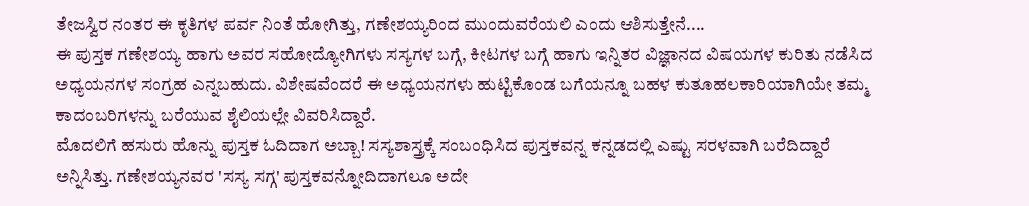ತೇಜಸ್ವಿರ ನಂತರ ಈ ಕೃತಿಗಳ ಪರ್ವ ನಿಂತೆ ಹೋಗಿತ್ತು, ಗಣೇಶಯ್ಯರಿಂದ ಮುಂದುವರೆಯಲಿ ಎಂದು ಆಶಿಸುತ್ತೇನೆ....
ಈ ಪುಸ್ತಕ ಗಣೇಶಯ್ಯ ಹಾಗು ಅವರ ಸಹೋದ್ಯೋಗಿಗಳು ಸಸ್ಯಗಳ ಬಗ್ಗೆ, ಕೀಟಗಳ ಬಗ್ಗೆ ಹಾಗು ಇನ್ನಿತರ ವಿಜ್ಞಾನದ ವಿಷಯಗಳ ಕುರಿತು ನಡೆಸಿದ ಅಧ್ಯಯನಗಳ ಸಂಗ್ರಹ ಎನ್ನಬಹುದು. ವಿಶೇಷವೆಂದರೆ ಈ ಅಧ್ಯಯನಗಳು ಹುಟ್ಟಿಕೊಂಡ ಬಗೆಯನ್ನೂ ಬಹಳ ಕುತೂಹಲಕಾರಿಯಾಗಿಯೇ ತಮ್ಮ ಕಾದಂಬರಿಗಳನ್ನು ಬರೆಯುವ ಶೈಲಿಯಲ್ಲೇ ವಿವರಿಸಿದ್ದಾರೆ.
ಮೊದಲಿಗೆ ಹಸುರು ಹೊನ್ನು ಪುಸ್ತಕ ಓದಿದಾಗ ಅಬ್ಬಾ! ಸಸ್ಯಶಾಸ್ತ್ರಕ್ಕೆ ಸಂಬಂಧಿಸಿದ ಪುಸ್ತಕವನ್ನ ಕನ್ನಡದಲ್ಲಿ ಎಷ್ಟು ಸರಳವಾಗಿ ಬರೆದಿದ್ದಾರೆ ಅನ್ನಿಸಿತ್ತು. ಗಣೇಶಯ್ಯನವರ 'ಸಸ್ಯ ಸಗ್ಗ' ಪುಸ್ತಕವನ್ನೋದಿದಾಗಲೂ ಅದೇ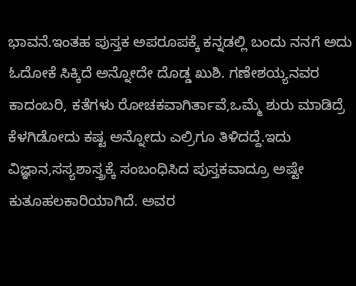ಭಾವನೆ.ಇಂತಹ ಪುಸ್ತಕ ಅಪರೂಪಕ್ಕೆ ಕನ್ನಡಲ್ಲಿ ಬಂದು ನನಗೆ ಅದು ಓದೋಕೆ ಸಿಕ್ಕಿದೆ ಅನ್ನೋದೇ ದೊಡ್ಡ ಖುಶಿ. ಗಣೇಶಯ್ಯನವರ ಕಾದಂಬರಿ, ಕತೆಗಳು ರೋಚಕವಾಗಿರ್ತಾವೆ,ಒಮ್ಮೆ ಶುರು ಮಾಡಿದ್ರೆ ಕೆಳಗಿಡೋದು ಕಷ್ಟ ಅನ್ನೋದು ಎಲ್ರಿಗೂ ತಿಳಿದದ್ದೆ.ಇದು ವಿಜ್ಞಾನ,ಸಸ್ಯಶಾಸ್ತ್ರಕ್ಕೆ ಸಂಬಂಧಿಸಿದ ಪುಸ್ತಕವಾದ್ರೂ ಅಷ್ಟೇ ಕುತೂಹಲಕಾರಿಯಾಗಿದೆ. ಅವರ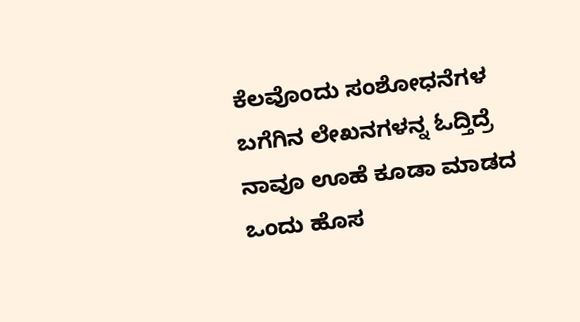ಕೆಲವೊಂದು ಸಂಶೋಧನೆಗಳ ಬಗೆಗಿನ ಲೇಖನಗಳನ್ನ ಓದ್ತಿದ್ರೆ ನಾವೂ ಊಹೆ ಕೂಡಾ ಮಾಡದ ಒಂದು ಹೊಸ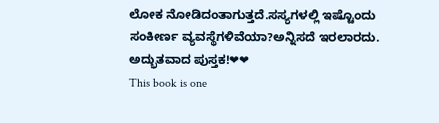ಲೋಕ ನೋಡಿದಂತಾಗುತ್ತದೆ.ಸಸ್ಯಗಳಲ್ಲಿ ಇಷ್ಟೊಂದು ಸಂಕೀರ್ಣ ವ್ಯವಸ್ಥೆಗಳಿವೆಯಾ?ಅನ್ನಿಸದೆ ಇರಲಾರದು. ಅದ್ಭುತವಾದ ಪುಸ್ತಕ!❤❤
This book is one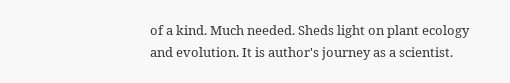of a kind. Much needed. Sheds light on plant ecology and evolution. It is author's journey as a scientist.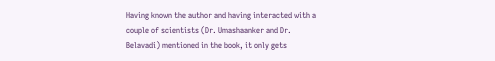Having known the author and having interacted with a couple of scientists (Dr. Umashaanker and Dr. Belavadi) mentioned in the book, it only gets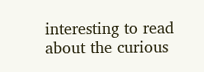interesting to read about the curious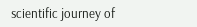scientific journey of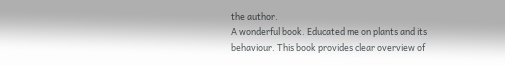the author.
A wonderful book. Educated me on plants and its behaviour. This book provides clear overview of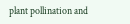plant pollination and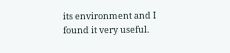its environment and I found it very useful.